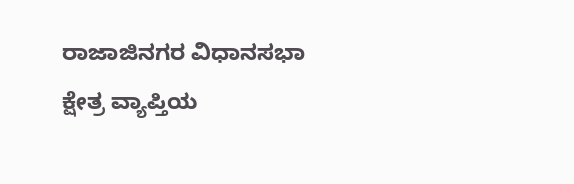ರಾಜಾಜಿನಗರ ವಿಧಾನಸಭಾ ಕ್ಷೇತ್ರ ವ್ಯಾಪ್ತಿಯ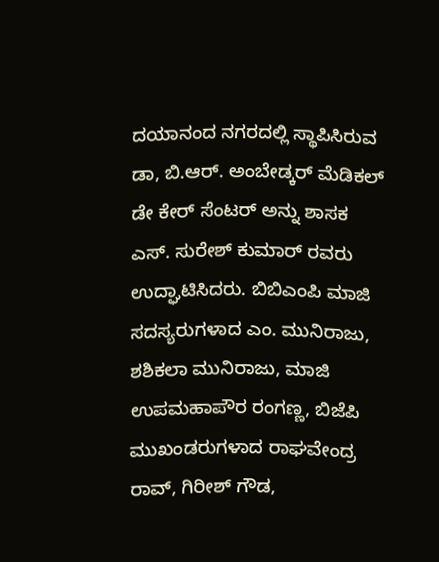ದಯಾನಂದ ನಗರದಲ್ಲಿ ಸ್ಥಾಪಿಸಿರುವ ಡಾ, ಬಿ.ಆರ್. ಅಂಬೇಡ್ಕರ್ ಮೆಡಿಕಲ್ ಡೇ ಕೇರ್ ಸೆಂಟರ್ ಅನ್ನು ಶಾಸಕ ಎಸ್. ಸುರೇಶ್ ಕುಮಾರ್ ರವರು ಉದ್ಘಾಟಿಸಿದರು. ಬಿಬಿಎಂಪಿ ಮಾಜಿ ಸದಸ್ಯರುಗಳಾದ ಎಂ. ಮುನಿರಾಜು, ಶಶಿಕಲಾ ಮುನಿರಾಜು, ಮಾಜಿ ಉಪಮಹಾಪೌರ ರಂಗಣ್ಣ, ಬಿಜೆಪಿ ಮುಖಂಡರುಗಳಾದ ರಾಘವೇಂದ್ರ ರಾವ್, ಗಿರೀಶ್ ಗೌಡ,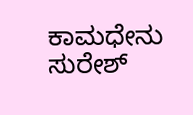ಕಾಮಧೇನು ಸುರೇಶ್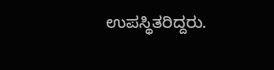ಉಪಸ್ಥಿತರಿದ್ದರು.